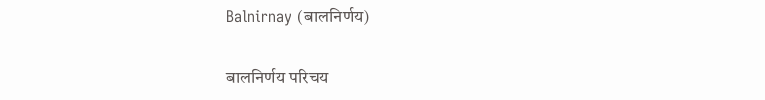Balnirnay (बालनिर्णय)

बालनिर्णय परिचय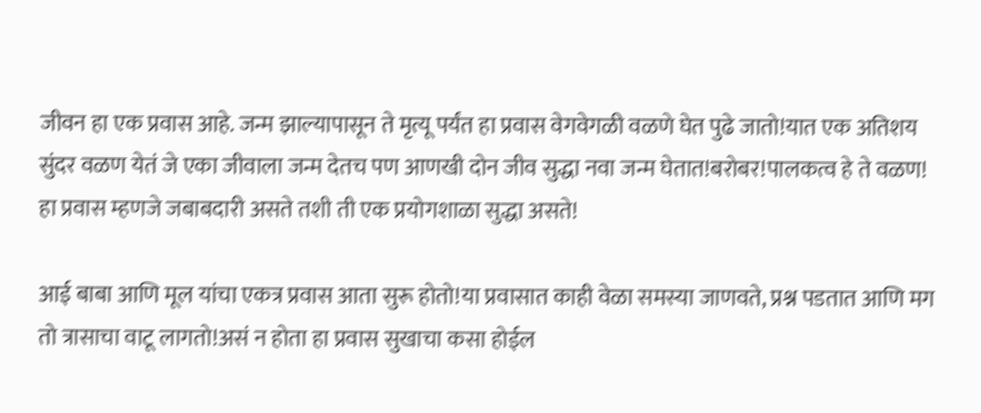जीवन हा एक प्रवास आहे. जन्म झाल्यापासून ते मृत्यू पर्यंत हा प्रवास वेगवेगळी वळणे घेत पुढे जातो!यात एक अतिशय सुंदर वळण येतं जे एका जीवाला जन्म देतच पण आणखी दोन जीव सुद्धा नवा जन्म घेतात!बरोबर!पालकत्व हे ते वळण! हा प्रवास म्हणजे जबाबदारी असते तशी ती एक प्रयोगशाळा सुद्धा असते!

आई बाबा आणि मूल यांचा एकत्र प्रवास आता सुरू होतो!या प्रवासात काही वेळा समस्या जाणवते, प्रश्न पडतात आणि मग तो त्रासाचा वाटू लागतो!असं न होता हा प्रवास सुखाचा कसा होईल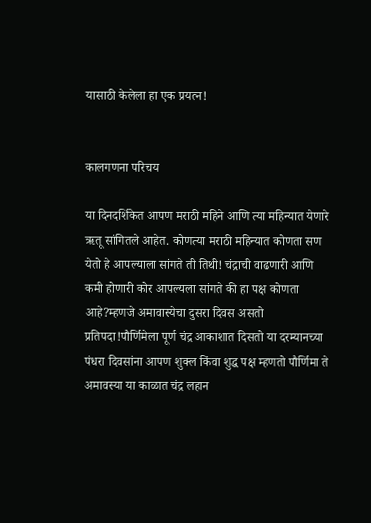यासाठी केलेला हा एक प्रयत्न!


कालगणना परिचय

या दिनदर्शिकेत आपण मराठी महिने आणि त्या महिन्यात येणारे ऋतू सांगितले आहेत. कोणत्या मराठी महिन्यात कोणता सण येतो हे आपल्याला सांगते ती तिथी! चंद्राची वाढणारी आणि कमी होणारी कोर आपल्यला सांगते की हा पक्ष कोणता आहे?म्हणजे अमावास्येचा दुसरा दिवस असतो प्रतिपदा!पौर्णिमेला पूर्ण चंद्र आकाशात दिसतो या दरम्यानच्या पंधरा दिवसांना आपण शुक्ल किंवा शुद्ध पक्ष म्हणतो पौर्णिमा ते अमावस्या या काळात चंद्र लहान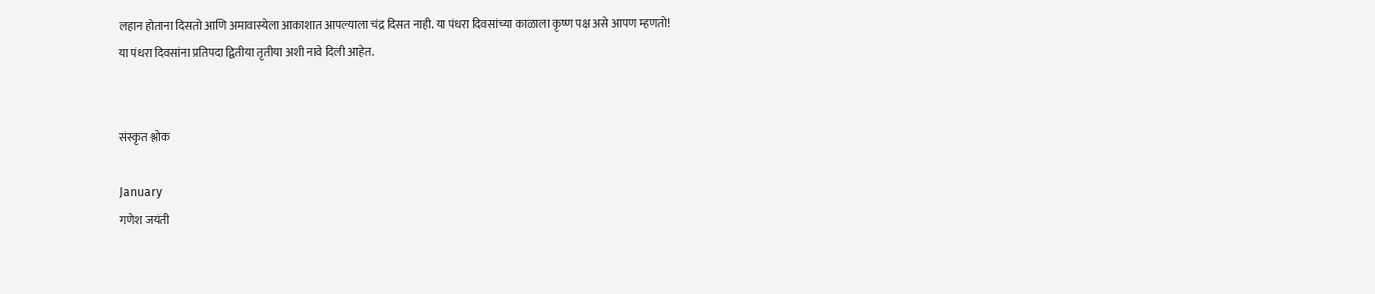लहान होताना दिसतो आणि अमावास्येला आकाशात आपल्याला चंद्र दिसत नाही. या पंधरा दिवसांच्या काळाला कृष्ण पक्ष असे आपण म्हणतो! या पंधरा दिवसांना प्रतिपदा द्वितीया तृतीया अशी नावे दिली आहेत.


संस्कृत श्लोक

January
गणेश जयंती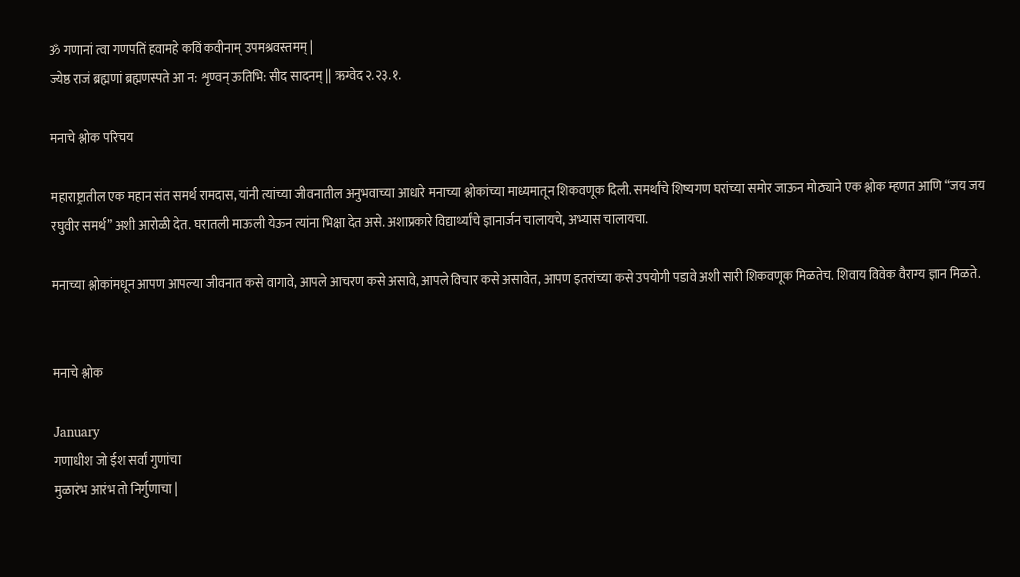ॐ गणानां त्वा गणपतिं हवामहे कविं कवीनाम् उपमश्रवस्तमम् |
ज्येष्ठ राजं ब्रह्मणां ब्रह्मणस्पते आ न: शृण्वन् ऊतिभि: सीद सादनम् || ऋग्वेद २.२३.१.

मनाचे श्लोक परिचय

महाराष्ट्रातील एक महान संत समर्थ रामदास, यांनी त्यांच्या जीवनातील अनुभवाच्या आधारे मनाच्या श्लोकांच्या माध्यमातून शिकवणूक दिली. समर्थांचे शिष्यगण घरांच्या समोर जाऊन मोठ्याने एक श्लोक म्हणत आणि “जय जय रघुवीर समर्थ” अशी आरोळी देत. घरातली माऊली येऊन त्यांना भिक्षा देत असे. अशाप्रकारे विद्यार्थ्यांचे ज्ञानार्जन चालायचे, अभ्यास चालायचा.

मनाच्या श्लोकांमधून आपण आपल्या जीवनात कसे वागावे, आपले आचरण कसे असावे, आपले विचार कसे असावेत, आपण इतरांच्या कसे उपयोगी पडावे अशी सारी शिकवणूक मिळतेच. शिवाय विवेक वैराग्य ज्ञान मिळते.


मनाचे श्लोक

January
गणाधीश जो ईश सर्वां गुणांचा
मुळारंभ आरंभ तो निर्गुणाचा |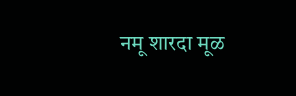नमू शारदा मूळ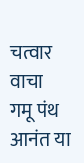चत्वार वाचा
गमू पंथ आनंत या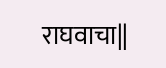राघवाचा||